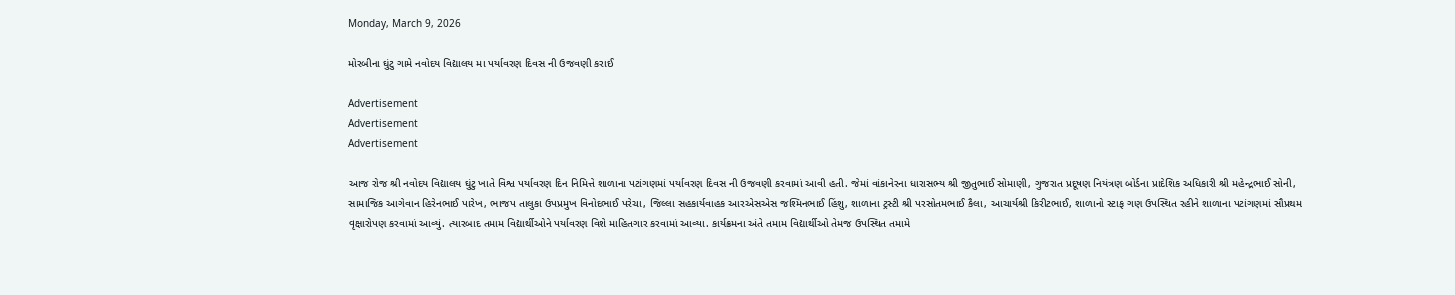Monday, March 9, 2026

મોરબીના ઘુંટુ ગામે નવોદય વિદ્યાલય મા પર્યાવરણ દિવસ ની ઉજવણી કરાઈ

Advertisement
Advertisement
Advertisement

આજ રોજ શ્રી નવોદય વિદ્યાલય ઘુંટુ ખાતે વિશ્વ પર્યાવરણ દિન નિમિત્તે શાળાના પટાંગણમાં પર્યાવરણ દિવસ ની ઉજવણી કરવામાં આવી હતી. જેમાં વાંકાનેરના ધારાસભ્ય શ્રી જીતુભાઈ સોમાણી, ગુજરાત પ્રદૂષણ નિયંત્રણ બોર્ડના પ્રાદેશિક અધિકારી શ્રી મહેન્દ્રભાઈ સોની, સામાજિક આગેવાન હિરેનભાઈ પારેખ, ભાજપ તાલુકા ઉપપ્રમુખ વિનોદભાઈ પરેચા, જિલ્લા સહકાર્યવાહક આરએસએસ જશ્મિનભાઈ હિંશુ, શાળાના ટ્રસ્ટી શ્રી પરસોતમભાઈ કૈલા, આચાર્યશ્રી કિરીટભાઈ, શાળાનો સ્ટાફ ગણ ઉપસ્થિત રહીને શાળાના પટાંગણમાં સૌપ્રથમ વૃક્ષારોપણ કરવામાં આવ્યું. ત્યારબાદ તમામ વિદ્યાર્થીઓને પર્યાવરણ વિશે માહિતગાર કરવામાં આવ્યા. કાર્યક્રમના અંતે તમામ વિદ્યાર્થીઓ તેમજ ઉપસ્થિત તમામે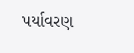પર્યાવરણ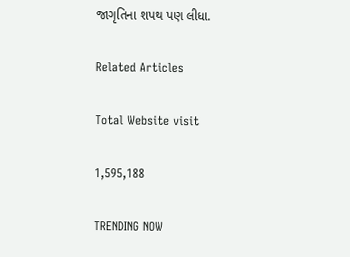જાગૃતિના શપથ પણ લીધા.

Related Articles

Total Website visit

1,595,188

TRENDING NOW